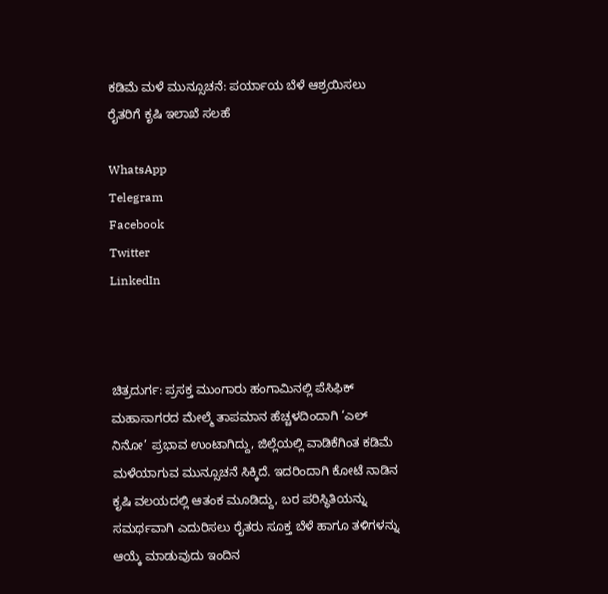ಕಡಿಮೆ ಮಳೆ ಮುನ್ಸೂಚನೆ: ಪರ್ಯಾಯ ಬೆಳೆ ಆಶ್ರಯಿಸಲು ರೈತರಿಗೆ ಕೃಷಿ ಇಲಾಖೆ ಸಲಹೆ

WhatsApp
Telegram
Facebook
Twitter
LinkedIn



ಚಿತ್ರದುರ್ಗ: ಪ್ರಸಕ್ತ ಮುಂಗಾರು ಹಂಗಾಮಿನಲ್ಲಿ ಪೆಸಿಫಿಕ್ ಮಹಾಸಾಗರದ ಮೇಲ್ಮೆ ತಾಪಮಾನ ಹೆಚ್ಚಳದಿಂದಾಗಿ ‘ಎಲ್ ನಿನೋ’ ಪ್ರಭಾವ ಉಂಟಾಗಿದ್ದು, ಜಿಲ್ಲೆಯಲ್ಲಿ ವಾಡಿಕೆಗಿಂತ ಕಡಿಮೆ ಮಳೆಯಾಗುವ ಮುನ್ಸೂಚನೆ ಸಿಕ್ಕಿದೆ. ಇದರಿಂದಾಗಿ ಕೋಟೆ ನಾಡಿನ ಕೃಷಿ ವಲಯದಲ್ಲಿ ಆತಂಕ ಮೂಡಿದ್ದು, ಬರ ಪರಿಸ್ಥಿತಿಯನ್ನು ಸಮರ್ಥವಾಗಿ ಎದುರಿಸಲು ರೈತರು ಸೂಕ್ತ ಬೆಳೆ ಹಾಗೂ ತಳಿಗಳನ್ನು ಆಯ್ಕೆ ಮಾಡುವುದು ಇಂದಿನ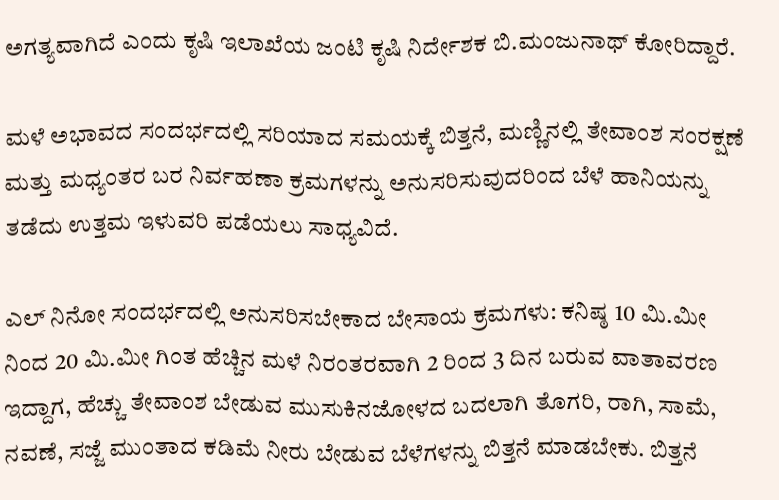ಅಗತ್ಯವಾಗಿದೆ ಎಂದು ಕೃಷಿ ಇಲಾಖೆಯ ಜಂಟಿ ಕೃಷಿ ನಿರ್ದೇಶಕ ಬಿ.ಮಂಜುನಾಥ್ ಕೋರಿದ್ದಾರೆ.

ಮಳೆ ಅಭಾವದ ಸಂದರ್ಭದಲ್ಲಿ ಸರಿಯಾದ ಸಮಯಕ್ಕೆ ಬಿತ್ತನೆ, ಮಣ್ಣಿನಲ್ಲಿ ತೇವಾಂಶ ಸಂರಕ್ಷಣೆ ಮತ್ತು ಮಧ್ಯಂತರ ಬರ ನಿರ್ವಹಣಾ ಕ್ರಮಗಳನ್ನು ಅನುಸರಿಸುವುದರಿಂದ ಬೆಳೆ ಹಾನಿಯನ್ನು ತಡೆದು ಉತ್ತಮ ಇಳುವರಿ ಪಡೆಯಲು ಸಾಧ್ಯವಿದೆ.

ಎಲ್ ನಿನೋ ಸಂದರ್ಭದಲ್ಲಿ ಅನುಸರಿಸಬೇಕಾದ ಬೇಸಾಯ ಕ್ರಮಗಳು: ಕನಿಷ್ಠ 10 ಮಿ.ಮೀ ನಿಂದ 20 ಮಿ.ಮೀ ಗಿಂತ ಹೆಚ್ಚಿನ ಮಳೆ ನಿರಂತರವಾಗಿ 2 ರಿಂದ 3 ದಿನ ಬರುವ ವಾತಾವರಣ ಇದ್ದಾಗ, ಹೆಚ್ಚು ತೇವಾಂಶ ಬೇಡುವ ಮುಸುಕಿನಜೋಳದ ಬದಲಾಗಿ ತೊಗರಿ, ರಾಗಿ, ಸಾಮೆ, ನವಣೆ, ಸಜ್ಜೆ ಮುಂತಾದ ಕಡಿಮೆ ನೀರು ಬೇಡುವ ಬೆಳೆಗಳನ್ನು ಬಿತ್ತನೆ ಮಾಡಬೇಕು. ಬಿತ್ತನೆ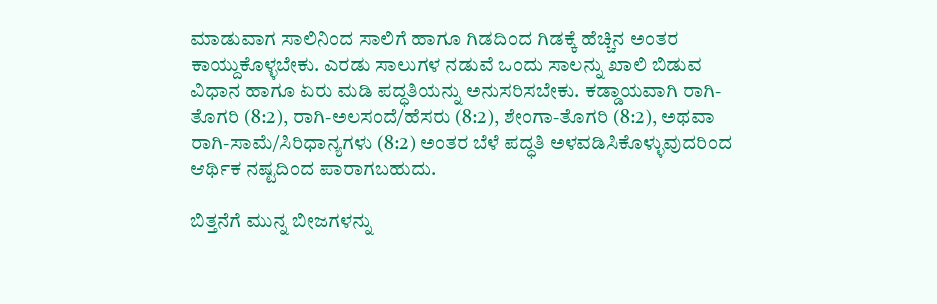ಮಾಡುವಾಗ ಸಾಲಿನಿಂದ ಸಾಲಿಗೆ ಹಾಗೂ ಗಿಡದಿಂದ ಗಿಡಕ್ಕೆ ಹೆಚ್ಚಿನ ಅಂತರ ಕಾಯ್ದುಕೊಳ್ಳಬೇಕು. ಎರಡು ಸಾಲುಗಳ ನಡುವೆ ಒಂದು ಸಾಲನ್ನು ಖಾಲಿ ಬಿಡುವ ವಿಧಾನ ಹಾಗೂ ಏರು ಮಡಿ ಪದ್ಧತಿಯನ್ನು ಅನುಸರಿಸಬೇಕು. ಕಡ್ಡಾಯವಾಗಿ ರಾಗಿ-ತೊಗರಿ (8:2), ರಾಗಿ-ಅಲಸಂದೆ/ಹೆಸರು (8:2), ಶೇಂಗಾ-ತೊಗರಿ (8:2), ಅಥವಾ ರಾಗಿ-ಸಾಮೆ/ಸಿರಿಧಾನ್ಯಗಳು (8:2) ಅಂತರ ಬೆಳೆ ಪದ್ಧತಿ ಅಳವಡಿಸಿಕೊಳ್ಳುವುದರಿಂದ ಆರ್ಥಿಕ ನಷ್ಟದಿಂದ ಪಾರಾಗಬಹುದು.

ಬಿತ್ತನೆಗೆ ಮುನ್ನ ಬೀಜಗಳನ್ನು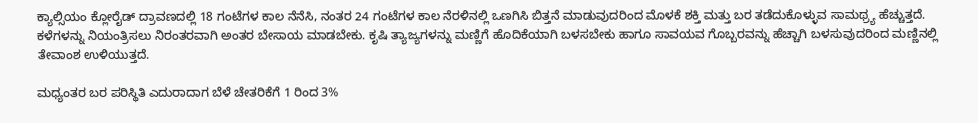ಕ್ಯಾಲ್ಸಿಯಂ ಕ್ಲೋರೈಡ್ ದ್ರಾವಣದಲ್ಲಿ 18 ಗಂಟೆಗಳ ಕಾಲ ನೆನೆಸಿ, ನಂತರ 24 ಗಂಟೆಗಳ ಕಾಲ ನೆರಳಿನಲ್ಲಿ ಒಣಗಿಸಿ ಬಿತ್ತನೆ ಮಾಡುವುದರಿಂದ ಮೊಳಕೆ ಶಕ್ತಿ ಮತ್ತು ಬರ ತಡೆದುಕೊಳ್ಳುವ ಸಾಮಥ್ರ್ಯ ಹೆಚ್ಚುತ್ತದೆ. ಕಳೆಗಳನ್ನು ನಿಯಂತ್ರಿಸಲು ನಿರಂತರವಾಗಿ ಅಂತರ ಬೇಸಾಯ ಮಾಡಬೇಕು. ಕೃಷಿ ತ್ಯಾಜ್ಯಗಳನ್ನು ಮಣ್ಣಿಗೆ ಹೊದಿಕೆಯಾಗಿ ಬಳಸಬೇಕು ಹಾಗೂ ಸಾವಯವ ಗೊಬ್ಬರವನ್ನು ಹೆಚ್ಚಾಗಿ ಬಳಸುವುದರಿಂದ ಮಣ್ಣಿನಲ್ಲಿ ತೇವಾಂಶ ಉಳಿಯುತ್ತದೆ.

ಮಧ್ಯಂತರ ಬರ ಪರಿಸ್ಥಿತಿ ಎದುರಾದಾಗ ಬೆಳೆ ಚೇತರಿಕೆಗೆ 1 ರಿಂದ 3%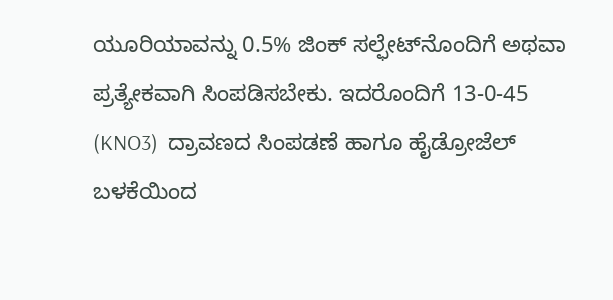ಯೂರಿಯಾವನ್ನು 0.5% ಜಿಂಕ್ ಸಲ್ಫೇಟ್‍ನೊಂದಿಗೆ ಅಥವಾ ಪ್ರತ್ಯೇಕವಾಗಿ ಸಿಂಪಡಿಸಬೇಕು. ಇದರೊಂದಿಗೆ 13-0-45 (KNO3)  ದ್ರಾವಣದ ಸಿಂಪಡಣೆ ಹಾಗೂ ಹೈಡ್ರೋಜೆಲ್ ಬಳಕೆಯಿಂದ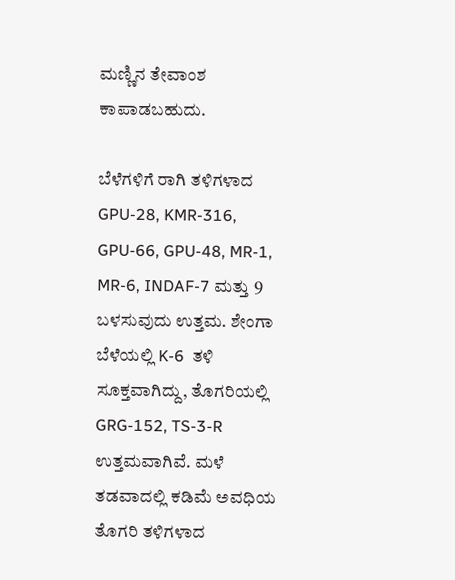ಮಣ್ಣಿನ ತೇವಾಂಶ ಕಾಪಾಡಬಹುದು.

ಬೆಳೆಗಳಿಗೆ ರಾಗಿ ತಳಿಗಳಾದ GPU-28, KMR-316, GPU-66, GPU-48, MR-1, MR-6, INDAF-7 ಮತ್ತು 9 ಬಳಸುವುದು ಉತ್ತಮ. ಶೇಂಗಾ ಬೆಳೆಯಲ್ಲಿ K-6  ತಳಿ ಸೂಕ್ತವಾಗಿದ್ದು, ತೊಗರಿಯಲ್ಲಿ GRG-152, TS-3-R  ಉತ್ತಮವಾಗಿವೆ. ಮಳೆ ತಡವಾದಲ್ಲಿ ಕಡಿಮೆ ಅವಧಿಯ ತೊಗರಿ ತಳಿಗಳಾದ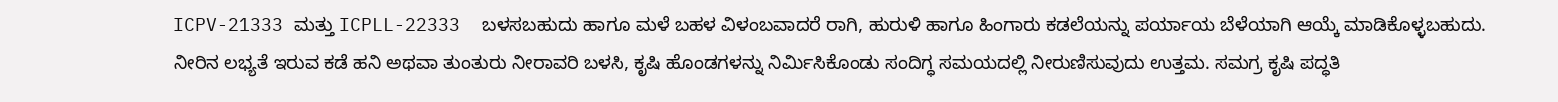ICPV-21333 ಮತ್ತು ICPLL-22333  ಬಳಸಬಹುದು ಹಾಗೂ ಮಳೆ ಬಹಳ ವಿಳಂಬವಾದರೆ ರಾಗಿ, ಹುರುಳಿ ಹಾಗೂ ಹಿಂಗಾರು ಕಡಲೆಯನ್ನು ಪರ್ಯಾಯ ಬೆಳೆಯಾಗಿ ಆಯ್ಕೆ ಮಾಡಿಕೊಳ್ಳಬಹುದು. ನೀರಿನ ಲಭ್ಯತೆ ಇರುವ ಕಡೆ ಹನಿ ಅಥವಾ ತುಂತುರು ನೀರಾವರಿ ಬಳಸಿ, ಕೃಷಿ ಹೊಂಡಗಳನ್ನು ನಿರ್ಮಿಸಿಕೊಂಡು ಸಂದಿಗ್ಧ ಸಮಯದಲ್ಲಿ ನೀರುಣಿಸುವುದು ಉತ್ತಮ. ಸಮಗ್ರ ಕೃಷಿ ಪದ್ಧತಿ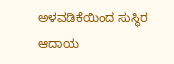ಅಳವಡಿಕೆಯಿಂದ ಸುಸ್ಥಿರ ಆದಾಯ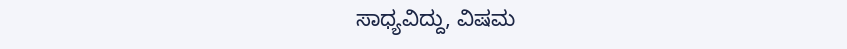ಸಾಧ್ಯವಿದ್ದು, ವಿಷಮ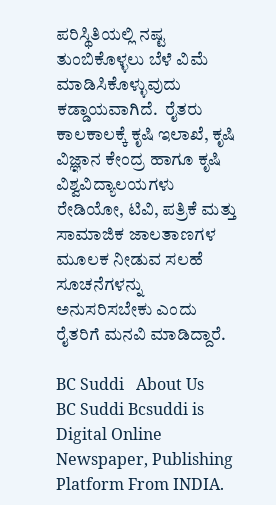ಪರಿಸ್ಥಿತಿಯಲ್ಲಿ ನಷ್ಟ ತುಂಬಿಕೊಳ್ಳಲು ಬೆಳೆ ವಿಮೆ ಮಾಡಿಸಿಕೊಳ್ಳುವುದು ಕಡ್ಡಾಯವಾಗಿದೆ.  ರೈತರು ಕಾಲಕಾಲಕ್ಕೆ ಕೃಷಿ ಇಲಾಖೆ, ಕೃಷಿ ವಿಜ್ಞಾನ ಕೇಂದ್ರ ಹಾಗೂ ಕೃಷಿ ವಿಶ್ವವಿದ್ಯಾಲಯಗಳು ರೇಡಿಯೋ, ಟಿವಿ, ಪತ್ರಿಕೆ ಮತ್ತು ಸಾಮಾಜಿಕ ಜಾಲತಾಣಗಳ ಮೂಲಕ ನೀಡುವ ಸಲಹೆ ಸೂಚನೆಗಳನ್ನು ಅನುಸರಿಸಬೇಕು ಎಂದು ರೈತರಿಗೆ ಮನವಿ ಮಾಡಿದ್ದಾರೆ.

BC Suddi   About Us
BC Suddi Bcsuddi is Digital Online Newspaper, Publishing Platform From INDIA.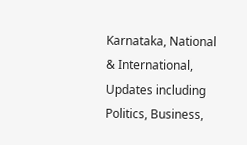Karnataka, National & International, Updates including Politics, Business,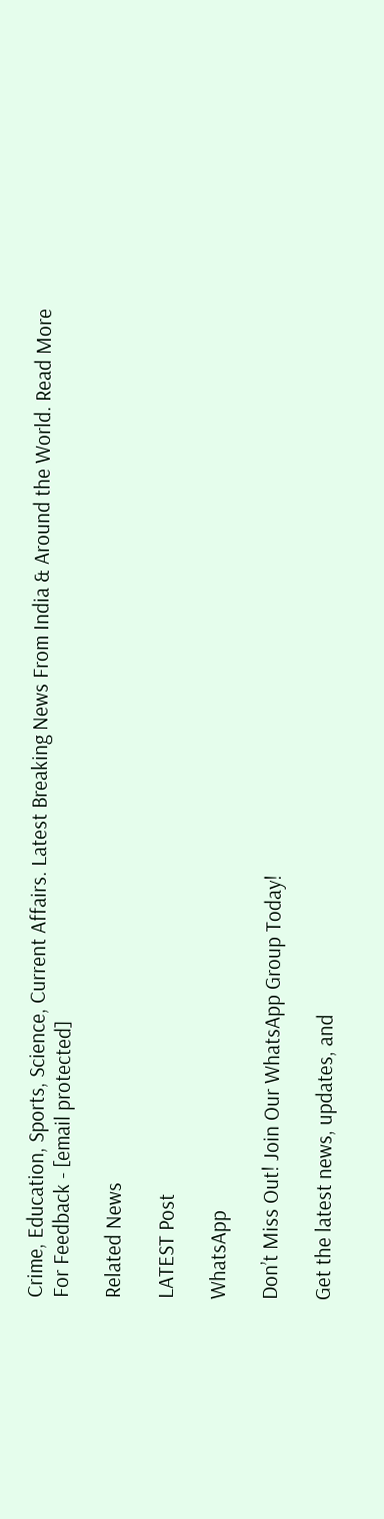Crime, Education, Sports, Science, Current Affairs. Latest Breaking News From India & Around the World. Read More
For Feedback - [email protected]

Related News

LATEST Post

WhatsApp

Don’t Miss Out! Join Our WhatsApp Group Today!

Get the latest news, updates, and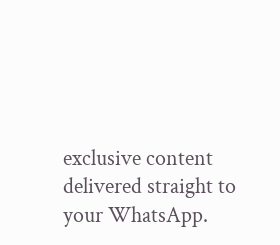exclusive content delivered straight to your WhatsApp.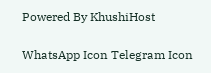Powered By KhushiHost

WhatsApp Icon Telegram Icon